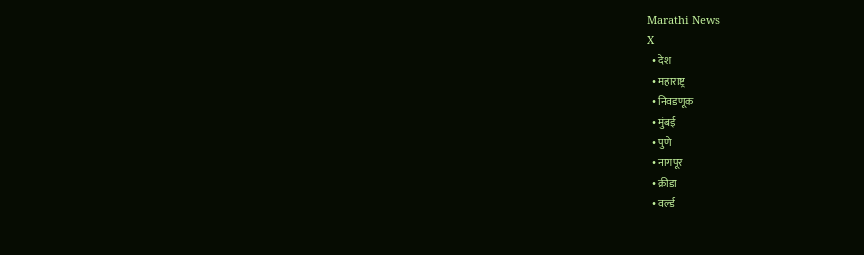Marathi News
X
  • देश
  • महाराष्ट्र
  • निवडणूक
  • मुंबई
  • पुणे
  • नागपूर
  • क्रीडा
  • वर्ल्ड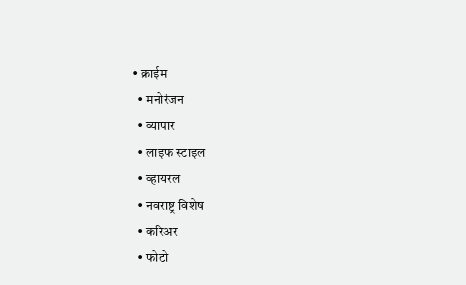• क्राईम
  • मनोरंजन
  • व्यापार
  • लाइफ स्टाइल
  • व्हायरल
  • नवराष्ट्र विशेष
  • करिअर
  • फोटो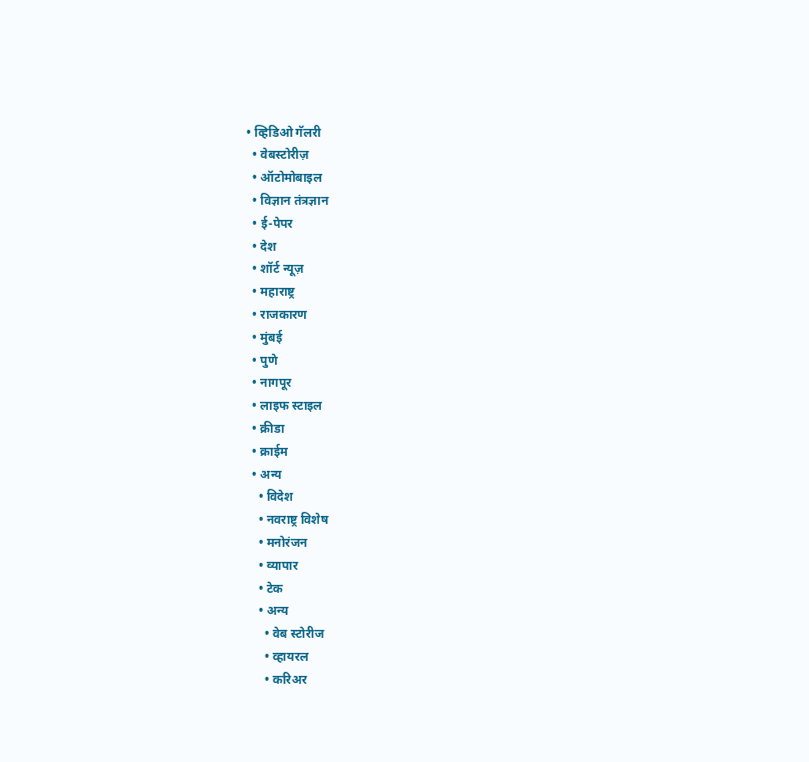• व्हिडिओ गॅलरी
  • वेबस्टोरीज़
  • ऑटोमोबाइल
  • विज्ञान तंत्रज्ञान
  • ई-पेपर
  • देश
  • शॉर्ट न्यूज़
  • महाराष्ट्र
  • राजकारण
  • मुंबई
  • पुणे
  • नागपूर
  • लाइफ स्टाइल
  • क्रीडा
  • क्राईम
  • अन्य
    • विदेश
    • नवराष्ट्र विशेष
    • मनोरंजन
    • व्यापार
    • टेक
    • अन्य
      • वेब स्टोरीज
      • व्हायरल
      • करिअर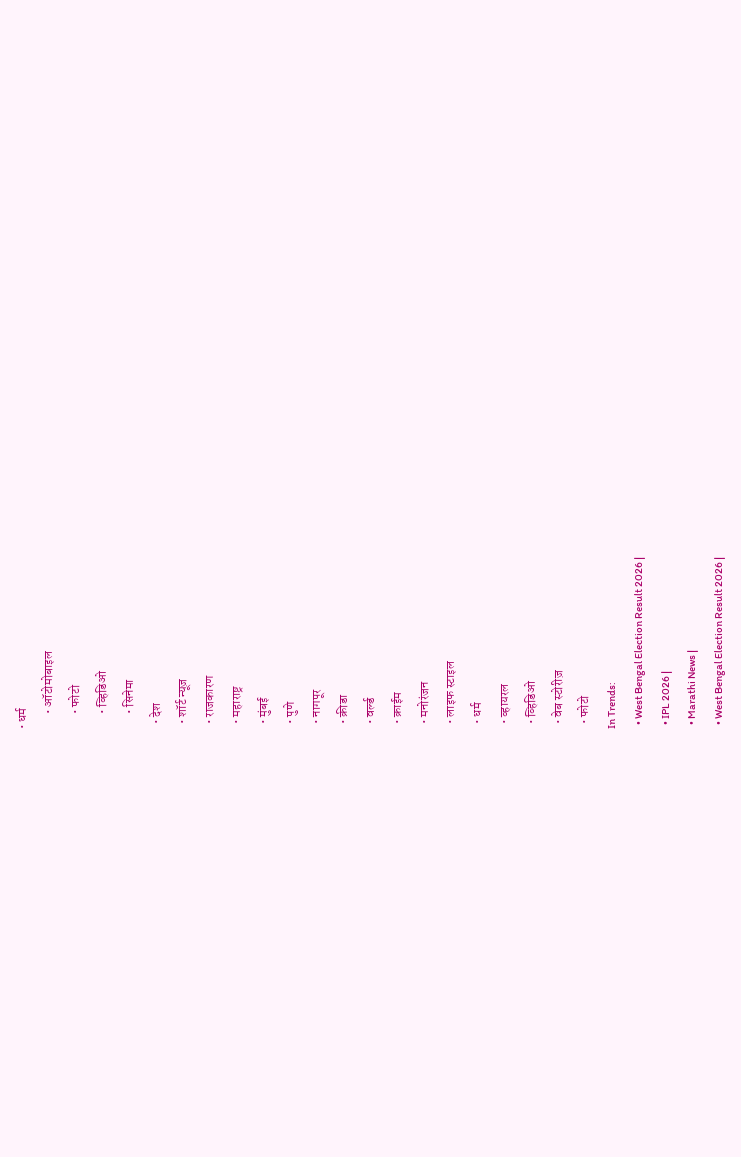• धर्म
      • ऑटोमोबाइल
      • फोटो
      • व्हिडिओ
      • सिनेमा
  • देश
  • शॉर्ट न्यूज़
  • राजकारण
  • महाराष्ट्र
  • मुंबई
  • पुणे
  • नागपूर
  • क्रीडा
  • वर्ल्ड
  • क्राईम
  • मनोरंजन
  • लाइफ स्टाइल
  • धर्म
  • व्हायरल
  • व्हिडिओ
  • वेब स्टोरीज़
  • फोटो
In Trends:
  • West Bengal Election Result 2026 |
  • IPL 2026 |
  • Marathi News |
  • West Bengal Election Result 2026 |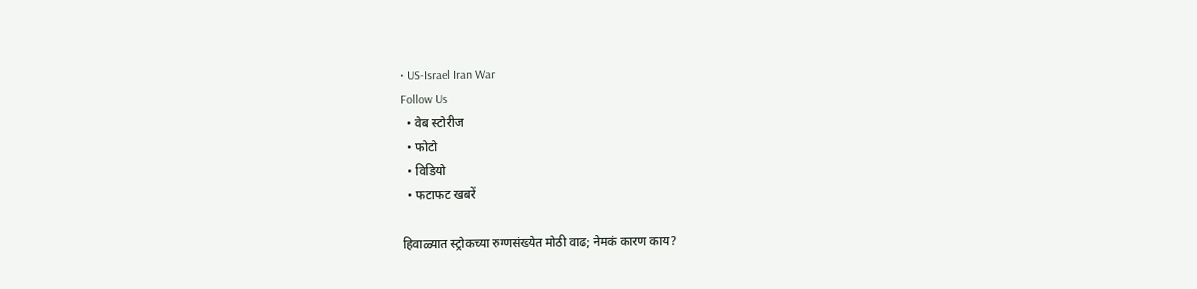• US-Israel Iran War
Follow Us
  • वेब स्टोरीज
  • फोटो
  • विडियो
  • फटाफट खबरें

हिवाळ्यात स्ट्रोकच्या रुग्णसंख्येत मोठी वाढ; नेमकं कारण काय?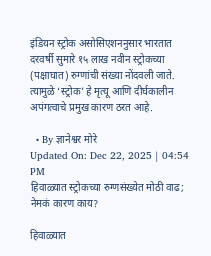इंडियन स्ट्रोक असोसिएशननुसार भारतात दरवर्षी सुमारे १५ लाख नवीन स्ट्रोकच्या (पक्षाघात) रुग्णांची संख्या नोंदवली जाते. त्यामुळे ‘स्ट्रोक’ हे मृत्यू आणि दीर्घकालीन अपंगत्वाचे प्रमुख कारण ठरत आहे.

  • By ज्ञानेश्वर मोरे
Updated On: Dec 22, 2025 | 04:54 PM
हिवाळ्यात स्ट्रोकच्या रुग्णसंख्येत मोठी वाढ; नेमकं कारण काय?

हिवाळ्यात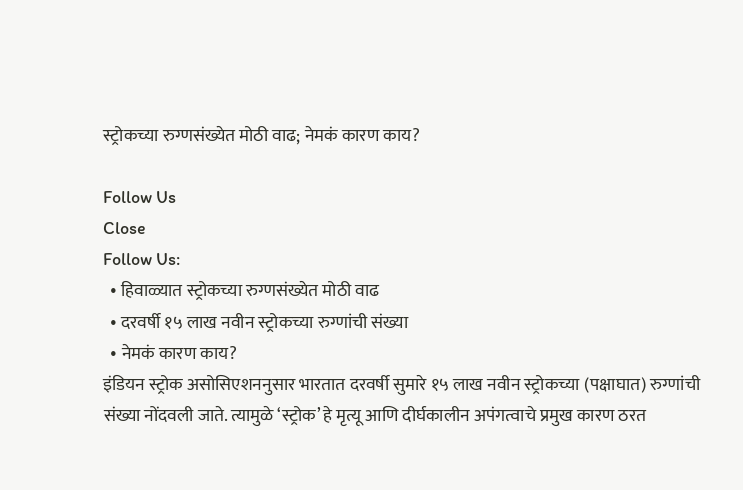स्ट्रोकच्या रुग्णसंख्येत मोठी वाढ; नेमकं कारण काय?

Follow Us
Close
Follow Us:
  • हिवाळ्यात स्ट्रोकच्या रुग्णसंख्येत मोठी वाढ
  • दरवर्षी १५ लाख नवीन स्ट्रोकच्या रुग्णांची संख्या
  • नेमकं कारण काय?
इंडियन स्ट्रोक असोसिएशननुसार भारतात दरवर्षी सुमारे १५ लाख नवीन स्ट्रोकच्या (पक्षाघात) रुग्णांची संख्या नोंदवली जाते. त्यामुळे ‘स्ट्रोक’ हे मृत्यू आणि दीर्घकालीन अपंगत्वाचे प्रमुख कारण ठरत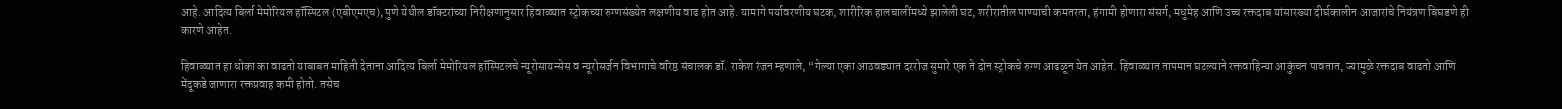आहे. आदित्य बिर्ला मेमोरियल हॉस्पिटल (एबीएमएच), पुणे येथील डॉक्टरांच्या निरीक्षणानुसार हिवाळ्यात स्ट्रोकच्या रुग्णसंख्येत लक्षणीय वाढ होत आहे. यामागे पर्यावरणीय घटक, शारीरिक हालचालींमध्ये झालेली घट, शरीरातील पाण्याची कमतरता, हंगामी होणारा संसर्ग, मधुमेह आणि उच्च रक्तदाब यांसारख्या दीर्घकालीन आजारांचे नियंत्रण बिघडणे ही कारणे आहेत.

हिवाळ्यात हा धोका का वाढतो याबाबत माहिती देताना आदित्य बिर्ला मेमोरियल हॉस्पिटलचे न्यूरोसायन्सेस व न्यूरोसर्जन विभागाचे वरिष्ठ संचालक डॉ. राकेश रंजन म्हणाले, “गेल्या एका आठवड्यात दररोज सुमारे एक ते दोन स्ट्रोकचे रुग्ण आढळून येत आहेत. हिवाळ्यात तापमान घटल्याने रक्तवाहिन्या आकुंचन पावतात, ज्यामुळे रक्तदाब वाढतो आणि मेंदूकडे जाणारा रक्तप्रवाह कमी होतो. तसेच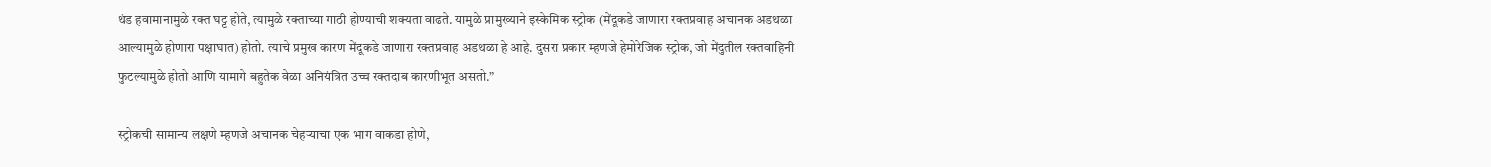थंड हवामानामुळे रक्त घट्ट होते, त्यामुळे रक्ताच्या गाठी होण्याची शक्यता वाढते. यामुळे प्रामुख्याने इस्केमिक स्ट्रोक (मेंदूकडे जाणारा रक्तप्रवाह अचानक अडथळा आल्यामुळे होणारा पक्षाघात) होतो. त्याचे प्रमुख कारण मेंदूकडे जाणारा रक्तप्रवाह अडथळा हे आहे. दुसरा प्रकार म्हणजे हेमोरेजिक स्ट्रोक, जो मेंदुतील रक्तवाहिनी फुटल्यामुळे होतो आणि यामागे बहुतेक वेळा अनियंत्रित उच्च रक्तदाब कारणीभूत असतो.”

स्ट्रोकची सामान्य लक्षणे म्हणजे अचानक चेहऱ्याचा एक भाग वाकडा होणे,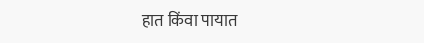हात किंवा पायात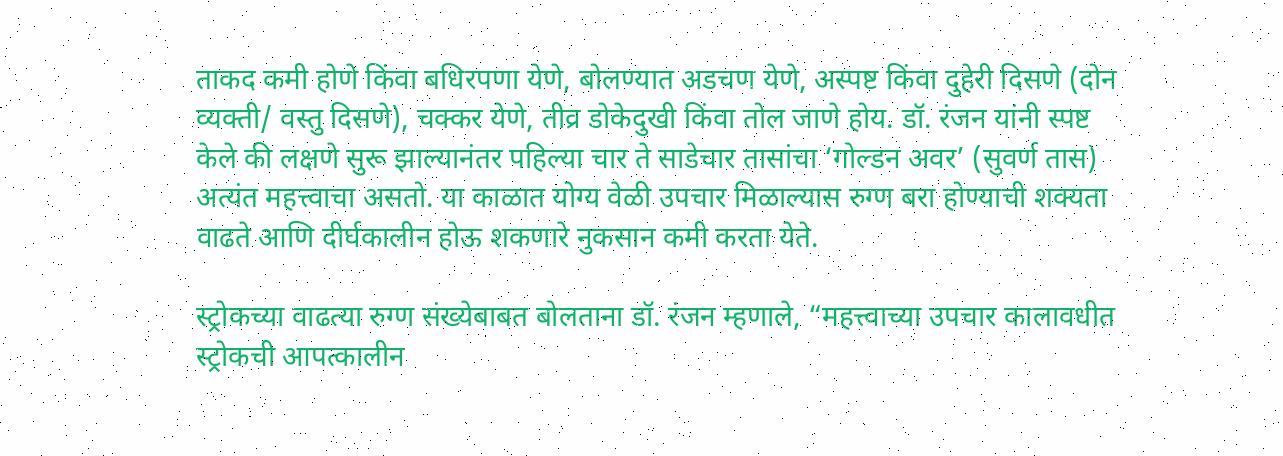ताकद कमी होणे किंवा बधिरपणा येणे, बोलण्यात अडचण येणे, अस्पष्ट किंवा दुहेरी दिसणे (दोन व्यक्ती/ वस्तु दिसणे), चक्कर येणे, तीव्र डोकेदुखी किंवा तोल जाणे होय. डॉ. रंजन यांनी स्पष्ट केले की लक्षणे सुरू झाल्यानंतर पहिल्या चार ते साडेचार तासांचा ‘गोल्डन अवर’ (सुवर्ण तास) अत्यंत महत्त्वाचा असतो. या काळात योग्य वेळी उपचार मिळाल्यास रुग्ण बरा होण्याची शक्यता वाढते आणि दीर्घकालीन होऊ शकणारे नुकसान कमी करता येते.

स्ट्रोकच्या वाढत्या रुग्ण संख्येबाबत बोलताना डॉ. रंजन म्हणाले, “महत्त्वाच्या उपचार कालावधीत स्ट्रोकची आपत्कालीन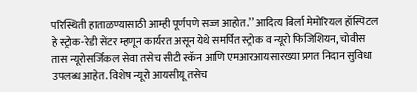परिस्थिती हाताळण्यासाठी आम्ही पूर्णपणे सज्ज आहोत.’’ आदित्य बिर्ला मेमोरियल हॉस्पिटल हे स्ट्रोक-रेडी सेंटर म्हणून कार्यरत असून येथे समर्पित स्ट्रोक व न्यूरो फिजिशियन, चोवीस तास न्यूरोसर्जिकल सेवा तसेच सीटी स्कॅन आणि एमआरआयसारख्या प्रगत निदान सुविधा उपलब्ध आहेत. विशेष न्यूरो आयसीयू तसेच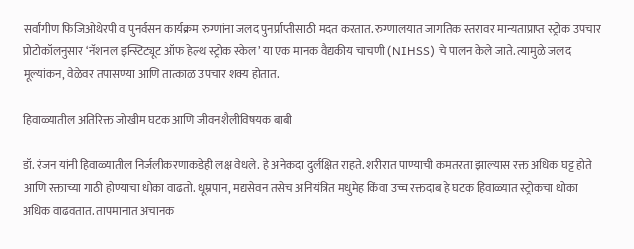सर्वांगीण फिजिओथेरपी व पुनर्वसन कार्यक्रम रुग्णांना जलद पुनर्प्राप्तीसाठी मदत करतात. रुग्णालयात जागतिक स्तरावर मान्यताप्राप्त स्ट्रोक उपचार प्रोटोकॉलनुसार ‘नॅशनल इन्स्टिट्यूट ऑफ हेल्थ स्ट्रोक स्केल’ या एक मानक वैद्यकीय चाचणी (NIHSS) चे पालन केले जाते. त्यामुळे जलद मूल्यांकन, वेळेवर तपासण्या आणि तात्काळ उपचार शक्य होतात.

हिवाळ्यातील अतिरिक्त जोखीम घटक आणि जीवनशैलीविषयक बाबी

डॉ. रंजन यांनी हिवाळ्यातील निर्जलीकरणाकडेही लक्ष वेधले. हे अनेकदा दुर्लक्षित राहते. शरीरात पाण्याची कमतरता झाल्यास रक्त अधिक घट्ट होते आणि रक्ताच्या गाठी होण्याचा धोका वाढतो. धूम्रपान, मद्यसेवन तसेच अनियंत्रित मधुमेह किंवा उच्च रक्तदाब हे घटक हिवाळ्यात स्ट्रोकचा धोका अधिक वाढवतात. तापमानात अचानक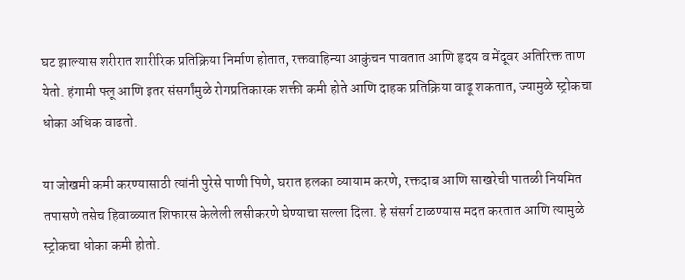घट झाल्यास शरीरात शारीरिक प्रतिक्रिया निर्माण होतात, रक्तवाहिन्या आकुंचन पावतात आणि हृदय व मेंदूवर अतिरिक्त ताण येतो. हंगामी फ्लू आणि इतर संसर्गांमुळे रोगप्रतिकारक शक्ती कमी होते आणि दाहक प्रतिक्रिया वाढू शकतात, ज्यामुळे स्ट्रोकचा धोका अधिक वाढतो.

या जोखमी कमी करण्यासाठी त्यांनी पुरेसे पाणी पिणे, घरात हलका व्यायाम करणे, रक्तदाब आणि साखरेची पातळी नियमित तपासणे तसेच हिवाळ्यात शिफारस केलेली लसीकरणे घेण्याचा सल्ला दिला. हे संसर्ग टाळण्यास मदत करतात आणि त्यामुळे स्ट्रोकचा धोका कमी होतो.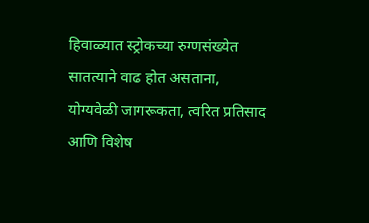हिवाळ्यात स्ट्रोकच्या रुग्णसंख्येत सातत्याने वाढ होत असताना, योग्यवेळी जागरूकता, त्वरित प्रतिसाद आणि विशेष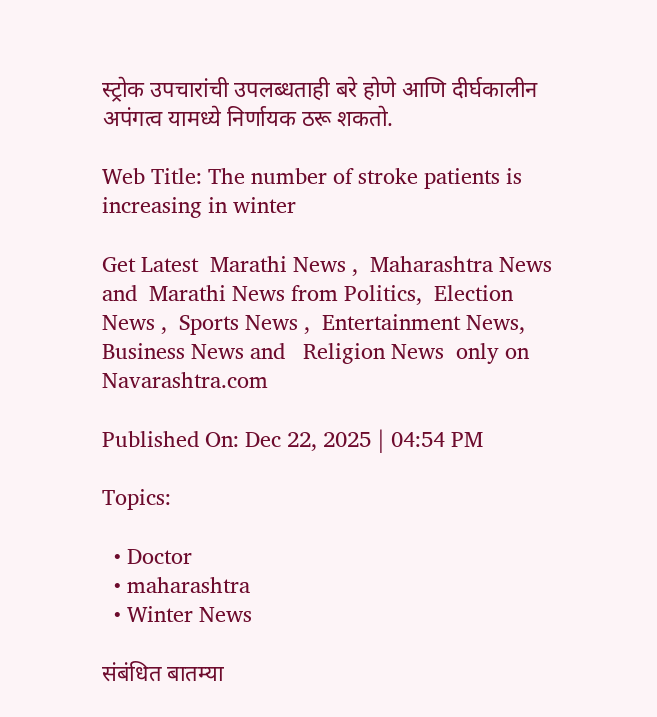स्ट्रोक उपचारांची उपलब्धताही बरे होणे आणि दीर्घकालीन अपंगत्व यामध्ये निर्णायक ठरू शकतो.

Web Title: The number of stroke patients is increasing in winter

Get Latest  Marathi News ,  Maharashtra News and  Marathi News from Politics,  Election News ,  Sports News ,  Entertainment News,  Business News and   Religion News  only on Navarashtra.com

Published On: Dec 22, 2025 | 04:54 PM

Topics:

  • Doctor
  • maharashtra
  • Winter News

संबंधित बातम्या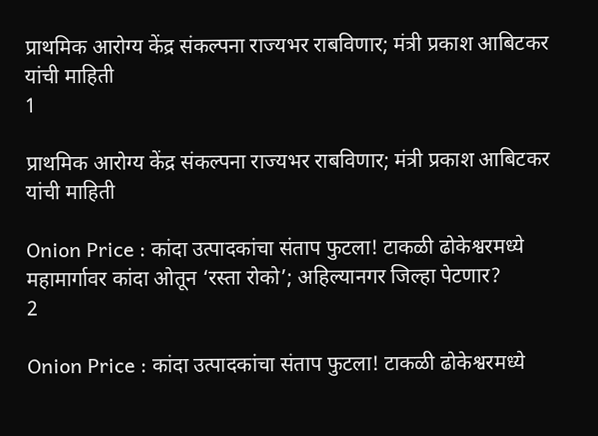प्राथमिक आरोग्य केंद्र संकल्पना राज्यभर राबविणार; मंत्री प्रकाश आबिटकर यांची माहिती
1

प्राथमिक आरोग्य केंद्र संकल्पना राज्यभर राबविणार; मंत्री प्रकाश आबिटकर यांची माहिती

Onion Price : कांदा उत्पादकांचा संताप फुटला! टाकळी ढोकेश्वरमध्ये महामार्गावर कांदा ओतून ‘रस्ता रोको’; अहिल्यानगर जिल्हा पेटणार?
2

Onion Price : कांदा उत्पादकांचा संताप फुटला! टाकळी ढोकेश्वरमध्ये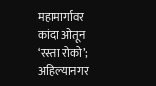महामार्गावर कांदा ओतून ‘रस्ता रोको’; अहिल्यानगर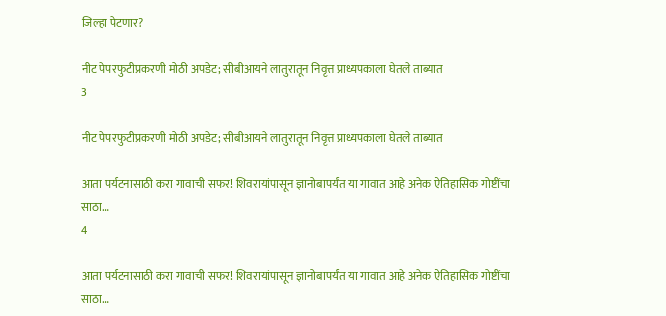जिल्हा पेटणार?

नीट पेपरफुटीप्रकरणी मोठी अपडेट; सीबीआयने लातुरातून निवृत्त प्राध्यपकाला घेतले ताब्यात
3

नीट पेपरफुटीप्रकरणी मोठी अपडेट; सीबीआयने लातुरातून निवृत्त प्राध्यपकाला घेतले ताब्यात

आता पर्यटनासाठी करा गावाची सफर! शिवरायांपासून ज्ञानोबापर्यंत या गावात आहे अनेक ऐतिहासिक गोष्टींचा साठा…
4

आता पर्यटनासाठी करा गावाची सफर! शिवरायांपासून ज्ञानोबापर्यंत या गावात आहे अनेक ऐतिहासिक गोष्टींचा साठा…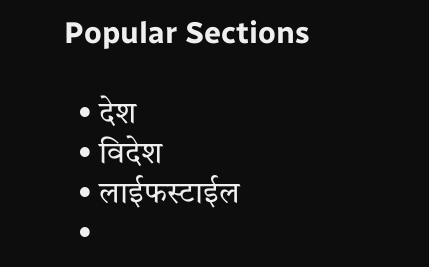Popular Sections

  • देश
  • विदेश
  • लाईफस्टाईल
  •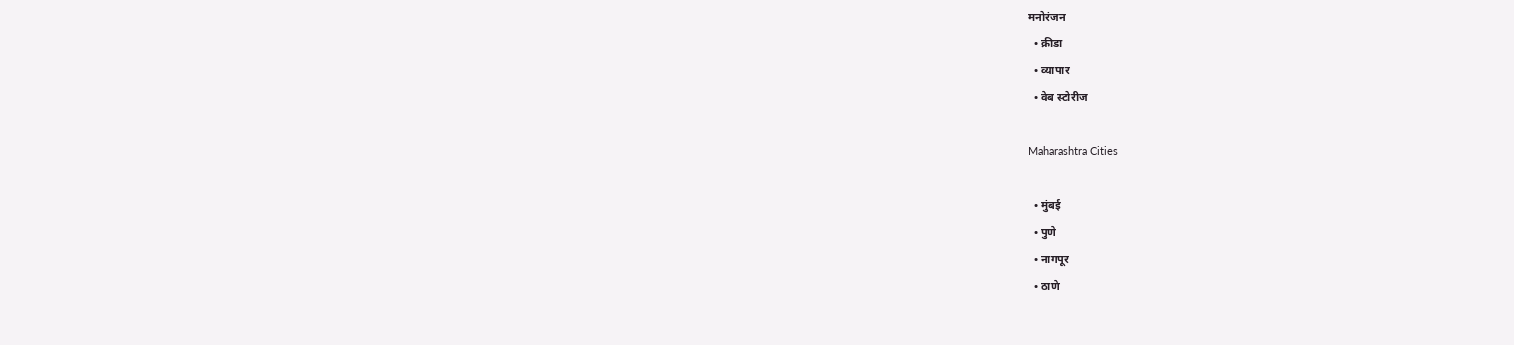मनोरंजन
  • क्रीडा
  • व्यापार
  • वेब स्टोरीज

Maharashtra Cities

  • मुंबई
  • पुणे
  • नागपूर
  • ठाणे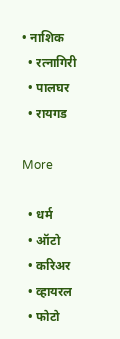• नाशिक
  • रत्नागिरी
  • पालघर
  • रायगड

More

  • धर्म
  • ऑटो
  • करिअर
  • व्हायरल
  • फोटो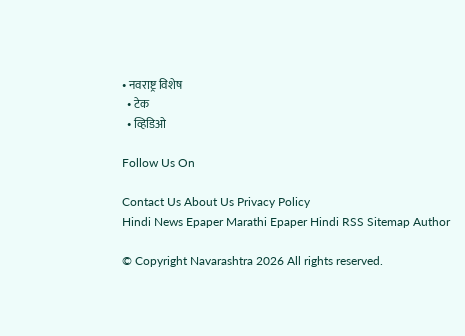• नवराष्ट्र विशेष
  • टेक
  • व्हिडिओ

Follow Us On

Contact Us About Us Privacy Policy
Hindi News Epaper Marathi Epaper Hindi RSS Sitemap Author

© Copyright Navarashtra 2026 All rights reserved.